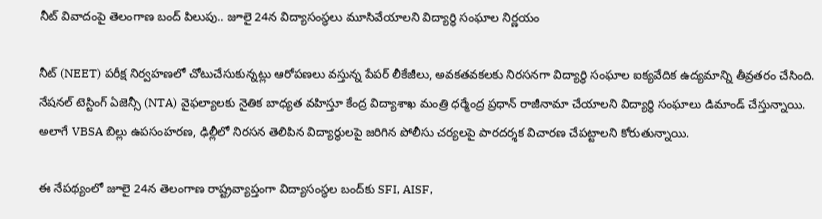నీట్ వివాదంపై తెలంగాణ బంద్ పిలుపు.. జూలై 24న విద్యాసంస్థలు మూసివేయాలని విద్యార్థి సంఘాల నిర్ణయం

నీట్ (NEET) పరీక్ష నిర్వహణలో చోటుచేసుకున్నట్లు ఆరోపణలు వస్తున్న పేపర్ లీకేజీలు, అవకతవకలకు నిరసనగా విద్యార్థి సంఘాల ఐక్యవేదిక ఉద్యమాన్ని తీవ్రతరం చేసింది. నేషనల్ టెస్టింగ్ ఏజెన్సీ (NTA) వైఫల్యాలకు నైతిక బాధ్యత వహిస్తూ కేంద్ర విద్యాశాఖ మంత్రి ధర్మేంద్ర ప్రధాన్ రాజీనామా చేయాలని విద్యార్థి సంఘాలు డిమాండ్ చేస్తున్నాయి. అలాగే VBSA బిల్లు ఉపసంహరణ, ఢిల్లీలో నిరసన తెలిపిన విద్యార్థులపై జరిగిన పోలీసు చర్యలపై పారదర్శక విచారణ చేపట్టాలని కోరుతున్నాయి.

ఈ నేపథ్యంలో జూలై 24న తెలంగాణ రాష్ట్రవ్యాప్తంగా విద్యాసంస్థల బంద్‌కు SFI, AISF,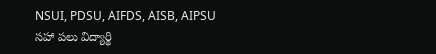NSUI, PDSU, AIFDS, AISB, AIPSU సహా పలు విద్యార్థి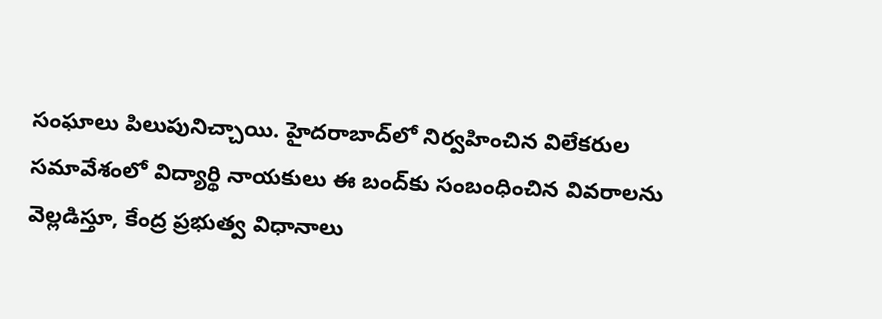సంఘాలు పిలుపునిచ్చాయి. హైదరాబాద్‌లో నిర్వహించిన విలేకరుల సమావేశంలో విద్యార్థి నాయకులు ఈ బంద్‌కు సంబంధించిన వివరాలను వెల్లడిస్తూ, కేంద్ర ప్రభుత్వ విధానాలు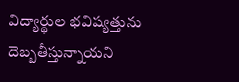విద్యార్థుల భవిష్యత్తును దెబ్బతీస్తున్నాయని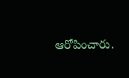ఆరోపించారు.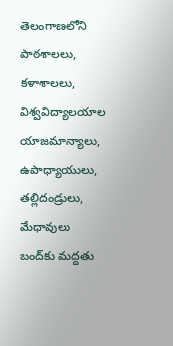తెలంగాణలోని పాఠశాలలు, కళాశాలలు, విశ్వవిద్యాలయాల యాజమాన్యాలు, ఉపాధ్యాయులు, తల్లిదండ్రులు, మేధావులు బంద్‌కు మద్దతు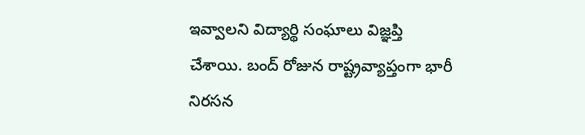ఇవ్వాలని విద్యార్థి సంఘాలు విజ్ఞప్తి చేశాయి. బంద్ రోజున రాష్ట్రవ్యాప్తంగా భారీ నిరసన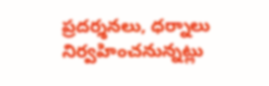ప్రదర్శనలు, ధర్నాలు నిర్వహించనున్నట్లు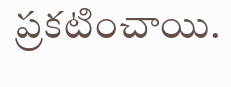ప్రకటించాయి.